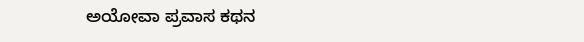ಅಯೋವಾ ಪ್ರವಾಸ ಕಥನ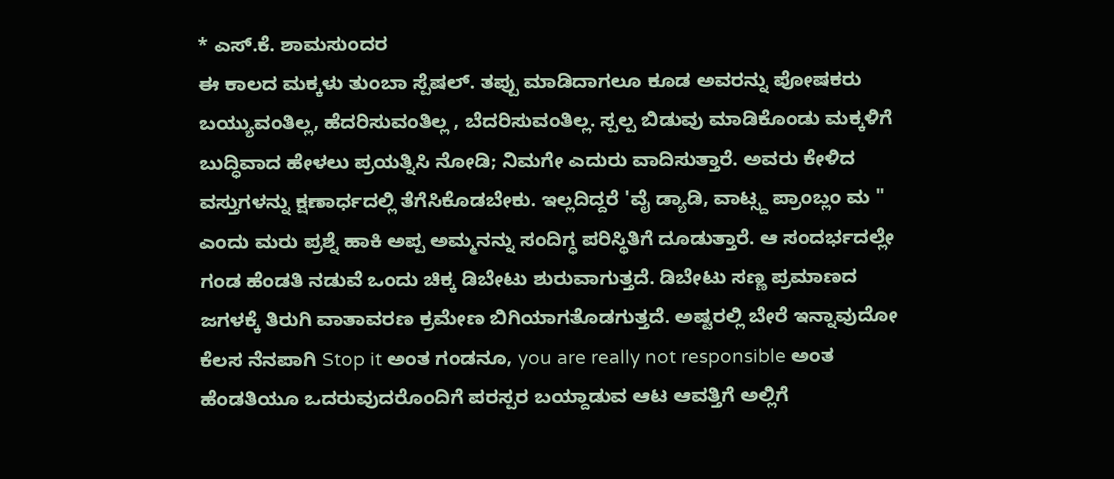* ಎಸ್.ಕೆ. ಶಾಮಸುಂದರ
ಈ ಕಾಲದ ಮಕ್ಕಳು ತುಂಬಾ ಸ್ಪೆಷಲ್. ತಪ್ಪು ಮಾಡಿದಾಗಲೂ ಕೂಡ ಅವರನ್ನು ಪೋಷಕರು ಬಯ್ಯುವಂತಿಲ್ಲ, ಹೆದರಿಸುವಂತಿಲ್ಲ , ಬೆದರಿಸುವಂತಿಲ್ಲ. ಸ್ಪಲ್ಪ ಬಿಡುವು ಮಾಡಿಕೊಂಡು ಮಕ್ಕಳಿಗೆ ಬುದ್ಧಿವಾದ ಹೇಳಲು ಪ್ರಯತ್ನಿಸಿ ನೋಡಿ; ನಿಮಗೇ ಎದುರು ವಾದಿಸುತ್ತಾರೆ. ಅವರು ಕೇಳಿದ ವಸ್ತುಗಳನ್ನು ಕ್ಷಣಾರ್ಧದಲ್ಲಿ ತೆಗೆಸಿಕೊಡಬೇಕು. ಇಲ್ಲದಿದ್ದರೆ 'ವೈ ಡ್ಯಾಡಿ, ವಾಟ್ಸ್ದ ಪ್ರಾಂಬ್ಲಂ ಮ " ಎಂದು ಮರು ಪ್ರಶ್ನೆ ಹಾಕಿ ಅಪ್ಪ ಅಮ್ಮನನ್ನು ಸಂದಿಗ್ಧ ಪರಿಸ್ಥಿತಿಗೆ ದೂಡುತ್ತಾರೆ. ಆ ಸಂದರ್ಭದಲ್ಲೇ ಗಂಡ ಹೆಂಡತಿ ನಡುವೆ ಒಂದು ಚಿಕ್ಕ ಡಿಬೇಟು ಶುರುವಾಗುತ್ತದೆ. ಡಿಬೇಟು ಸಣ್ಣ ಪ್ರಮಾಣದ ಜಗಳಕ್ಕೆ ತಿರುಗಿ ವಾತಾವರಣ ಕ್ರಮೇಣ ಬಿಗಿಯಾಗತೊಡಗುತ್ತದೆ. ಅಷ್ಟರಲ್ಲಿ ಬೇರೆ ಇನ್ನಾವುದೋ ಕೆಲಸ ನೆನಪಾಗಿ Stop it ಅಂತ ಗಂಡನೂ, you are really not responsible ಅಂತ ಹೆಂಡತಿಯೂ ಒದರುವುದರೊಂದಿಗೆ ಪರಸ್ಪರ ಬಯ್ದಾಡುವ ಆಟ ಆವತ್ತಿಗೆ ಅಲ್ಲಿಗೆ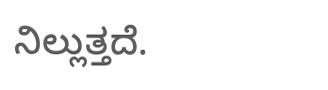ನಿಲ್ಲುತ್ತದೆ.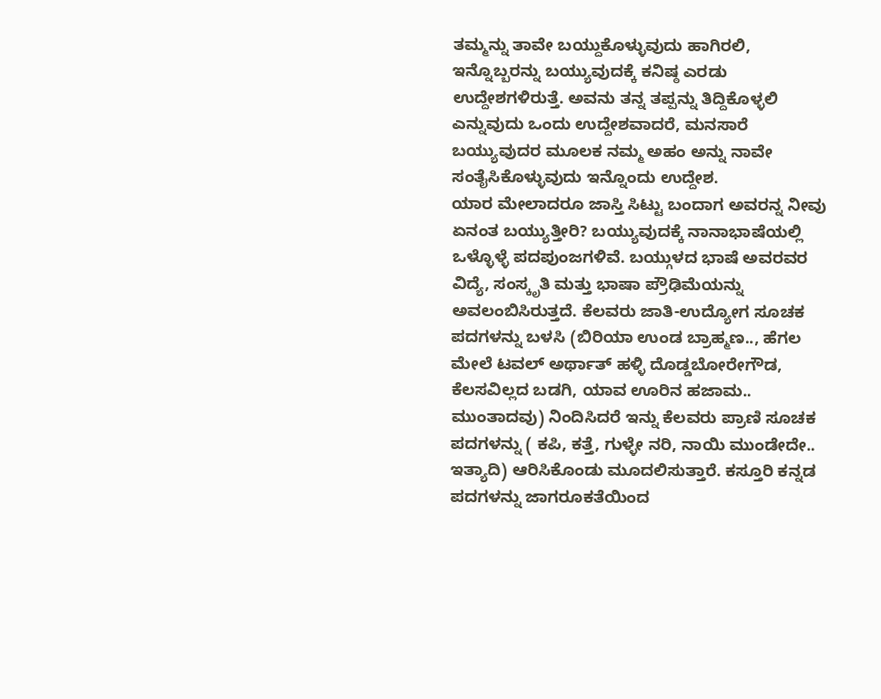ತಮ್ಮನ್ನು ತಾವೇ ಬಯ್ದುಕೊಳ್ಳುವುದು ಹಾಗಿರಲಿ, ಇನ್ನೊಬ್ಬರನ್ನು ಬಯ್ಯುವುದಕ್ಕೆ ಕನಿಷ್ಠ ಎರಡು ಉದ್ದೇಶಗಳಿರುತ್ತೆ. ಅವನು ತನ್ನ ತಪ್ಪನ್ನು ತಿದ್ದಿಕೊಳ್ಳಲಿ ಎನ್ನುವುದು ಒಂದು ಉದ್ದೇಶವಾದರೆ, ಮನಸಾರೆ ಬಯ್ಯುವುದರ ಮೂಲಕ ನಮ್ಮ ಅಹಂ ಅನ್ನು ನಾವೇ ಸಂತೈಸಿಕೊಳ್ಳುವುದು ಇನ್ನೊಂದು ಉದ್ದೇಶ.
ಯಾರ ಮೇಲಾದರೂ ಜಾಸ್ತಿ ಸಿಟ್ಟು ಬಂದಾಗ ಅವರನ್ನ ನೀವು ಏನಂತ ಬಯ್ಯುತ್ತೀರಿ? ಬಯ್ಯುವುದಕ್ಕೆ ನಾನಾಭಾಷೆಯಲ್ಲಿ ಒಳ್ಳೊಳ್ಳೆ ಪದಪುಂಜಗಳಿವೆ. ಬಯ್ಗುಳದ ಭಾಷೆ ಅವರವರ ವಿದ್ಯೆ, ಸಂಸ್ಕೃತಿ ಮತ್ತು ಭಾಷಾ ಪ್ರೌಢಿಮೆಯನ್ನು ಅವಲಂಬಿಸಿರುತ್ತದೆ. ಕೆಲವರು ಜಾತಿ-ಉದ್ಯೋಗ ಸೂಚಕ ಪದಗಳನ್ನು ಬಳಸಿ (ಬಿರಿಯಾ ಉಂಡ ಬ್ರಾಹ್ಮಣ.., ಹೆಗಲ ಮೇಲೆ ಟವಲ್ ಅರ್ಥಾತ್ ಹಳ್ಳಿ ದೊಡ್ಡಬೋರೇಗೌಡ, ಕೆಲಸವಿಲ್ಲದ ಬಡಗಿ, ಯಾವ ಊರಿನ ಹಜಾಮ.. ಮುಂತಾದವು) ನಿಂದಿಸಿದರೆ ಇನ್ನು ಕೆಲವರು ಪ್ರಾಣಿ ಸೂಚಕ ಪದಗಳನ್ನು ( ಕಪಿ, ಕತ್ತೆ, ಗುಳ್ಳೇ ನರಿ, ನಾಯಿ ಮುಂಡೇದೇ.. ಇತ್ಯಾದಿ) ಆರಿಸಿಕೊಂಡು ಮೂದಲಿಸುತ್ತಾರೆ. ಕಸ್ತೂರಿ ಕನ್ನಡ ಪದಗಳನ್ನು ಜಾಗರೂಕತೆಯಿಂದ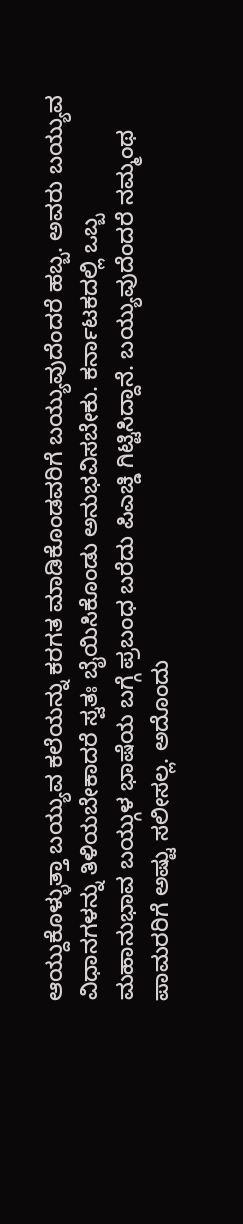ಆಯ್ದುಕೊಳ್ಳುತ್ತಾ ಬಯ್ಯುವ ಕಲೆಯನ್ನು ಕರಗತ ಮಾಡಿಕೊಂಡವರಿಗೆ ಬಯ್ಯುವುದೆಂದರೆ ಹಬ್ಬ. ಅವರು ಬಯ್ಯುವ ವಿಧಾನಗಳನ್ನು ತಿಳಿಯಬೇಕಾದರೆ ಸ್ವತಃ ಬೈಯಿಸಿಕೊಂಡು ಅನುಭವಿಸಬೇಕು. ಕರ್ನಾಟಕದಲ್ಲಿ ಒಬ್ಬ ಮಹಾನುಭಾವ ಬಯ್ಗುಳ ಭಾಷೆಯ ಬಗ್ಗೆ ಪ್ರಬಂಧ ಬರೆದು ಪಿಎಚ್ಡಿ ಗಿಟ್ಟಿಸಿದ್ದಾನೆ. ಬಯ್ಯುವುದೆಂದರೆ ನಮ್ಮಂಥ ಪಾಮರರಿಗೆ ಅಷ್ಟು ಸಲೀಸಲ್ಲ. ಅದೊಂದು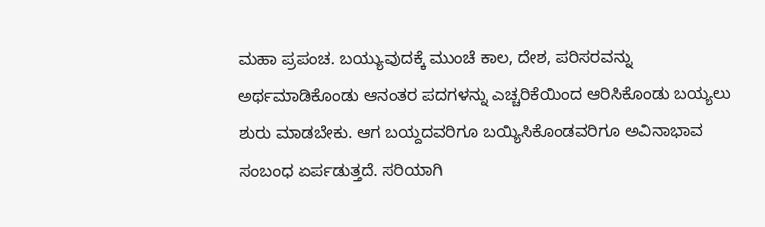ಮಹಾ ಪ್ರಪಂಚ. ಬಯ್ಯುವುದಕ್ಕೆ ಮುಂಚೆ ಕಾಲ, ದೇಶ, ಪರಿಸರವನ್ನು ಅರ್ಥಮಾಡಿಕೊಂಡು ಆನಂತರ ಪದಗಳನ್ನು ಎಚ್ಚರಿಕೆಯಿಂದ ಆರಿಸಿಕೊಂಡು ಬಯ್ಯಲು ಶುರು ಮಾಡಬೇಕು. ಆಗ ಬಯ್ದದವರಿಗೂ ಬಯ್ಯಿಸಿಕೊಂಡವರಿಗೂ ಅವಿನಾಭಾವ ಸಂಬಂಧ ಏರ್ಪಡುತ್ತದೆ. ಸರಿಯಾಗಿ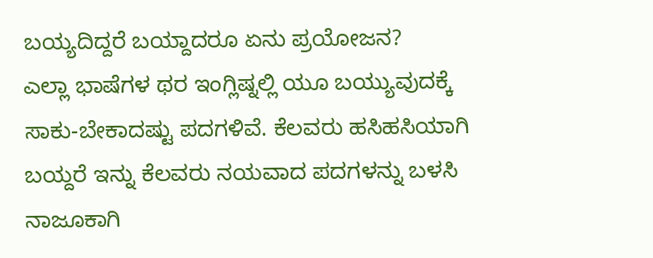ಬಯ್ಯದಿದ್ದರೆ ಬಯ್ದಾದರೂ ಏನು ಪ್ರಯೋಜನ?
ಎಲ್ಲಾ ಭಾಷೆಗಳ ಥರ ಇಂಗ್ಲಿಷ್ನಲ್ಲಿ ಯೂ ಬಯ್ಯುವುದಕ್ಕೆ ಸಾಕು-ಬೇಕಾದಷ್ಟು ಪದಗಳಿವೆ. ಕೆಲವರು ಹಸಿಹಸಿಯಾಗಿ ಬಯ್ದರೆ ಇನ್ನು ಕೆಲವರು ನಯವಾದ ಪದಗಳನ್ನು ಬಳಸಿ ನಾಜೂಕಾಗಿ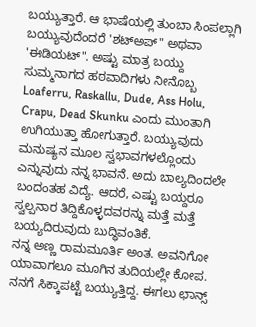ಬಯ್ಯುತ್ತಾರೆ. ಆ ಭಾಷೆಯಲ್ಲಿ ತುಂಬಾ ಸಿಂಪಲ್ಲಾಗಿ ಬಯ್ಯುವುದೆಂದರೆ 'ಶಟ್ಅಪ್" ಅಥವಾ 'ಈಡಿಯಟ್". ಅಷ್ಟು ಮಾತ್ರ ಬಯ್ದು ಸುಮ್ಮನಾಗದ ಹಠವಾದಿಗಳು ನೀನೊಬ್ಬ Loaferru, Raskallu, Dude, Ass Holu, Crapu, Dead Skunku ಎಂದು ಮುಂತಾಗಿ ಉಗಿಯುತ್ತಾ ಹೋಗುತ್ತಾರೆ. ಬಯ್ಯುವುದು ಮನುಷ್ಯನ ಮೂಲ ಸ್ವಭಾವಗಳಲ್ಲೊಂದು ಎನ್ನುವುದು ನನ್ನ ಭಾವನೆ. ಅದು ಬಾಲ್ಯದಿಂದಲೇ ಬಂದಂತಹ ವಿದ್ಯೆ. ಆದರೆ, ಎಷ್ಟು ಬಯ್ದರೂ ಸ್ವಲ್ಪನಾರ ತಿದ್ದಿಕೊಳ್ಳದವರನ್ನು ಮತ್ತೆ ಮತ್ತೆ ಬಯ್ಯದಿರುವುದು ಬುದ್ಧಿವಂತಿಕೆ.
ನನ್ನ ಅಣ್ಣ ರಾಮಮೂರ್ತಿ ಅಂತ. ಅವನಿಗೋ ಯಾವಾಗಲೂ ಮೂಗಿನ ತುದಿಯಲ್ಲೇ ಕೋಪ. ನನಗೆ ಸಿಕ್ಕಾಪಟ್ಟೆ ಬಯ್ಯುತ್ತಿದ್ದ. ಈಗಲು ಛಾನ್ಸ್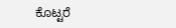ಕೊಟ್ಟರೆ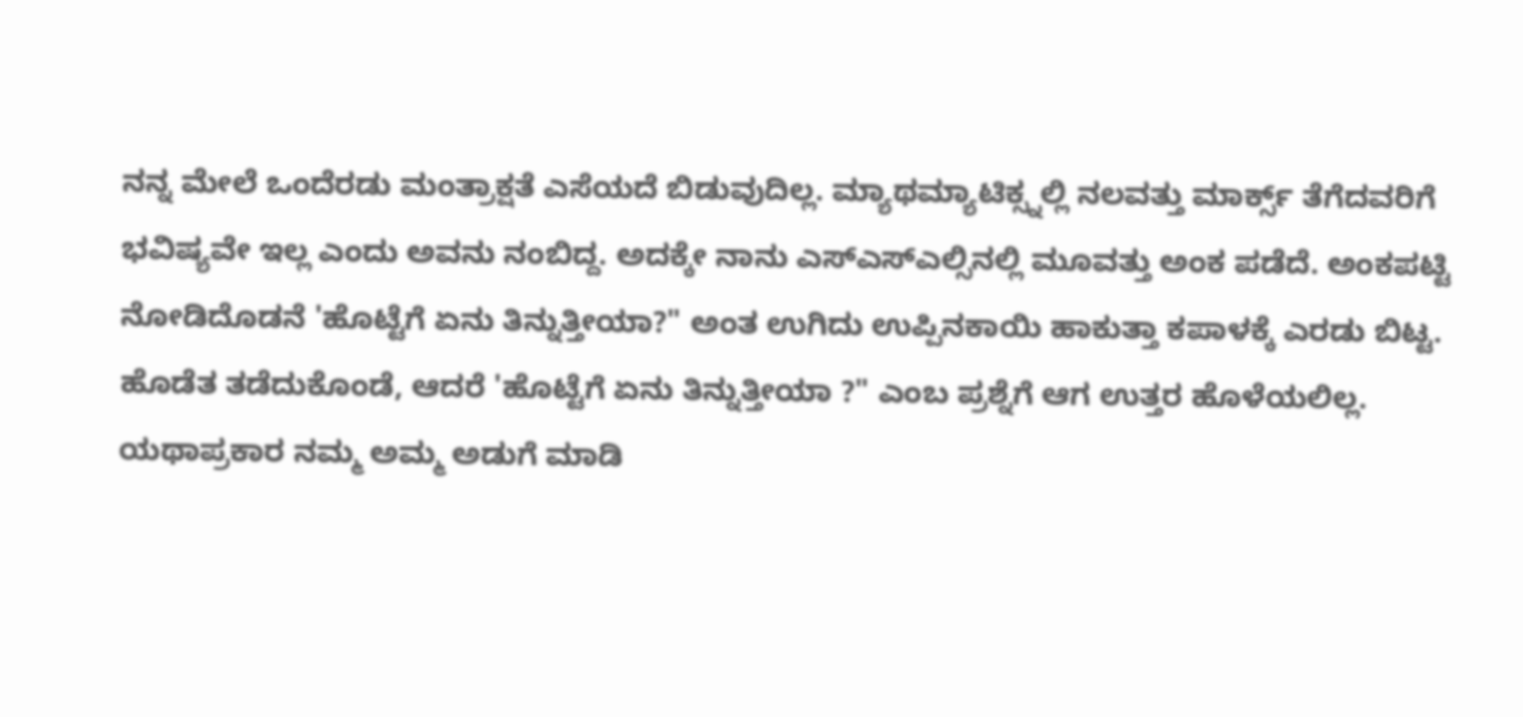ನನ್ನ ಮೇಲೆ ಒಂದೆರಡು ಮಂತ್ರಾಕ್ಷತೆ ಎಸೆಯದೆ ಬಿಡುವುದಿಲ್ಲ. ಮ್ಯಾಥಮ್ಯಾಟಿಕ್ಸ್ನಲ್ಲಿ ನಲವತ್ತು ಮಾರ್ಕ್ಸ್ ತೆಗೆದವರಿಗೆ ಭವಿಷ್ಯವೇ ಇಲ್ಲ ಎಂದು ಅವನು ನಂಬಿದ್ದ. ಅದಕ್ಕೇ ನಾನು ಎಸ್ಎಸ್ಎಲ್ಸಿನಲ್ಲಿ ಮೂವತ್ತು ಅಂಕ ಪಡೆದೆ. ಅಂಕಪಟ್ಟಿ ನೋಡಿದೊಡನೆ 'ಹೊಟ್ಟೆಗೆ ಏನು ತಿನ್ನುತ್ತೀಯಾ?" ಅಂತ ಉಗಿದು ಉಪ್ಪಿನಕಾಯಿ ಹಾಕುತ್ತಾ ಕಪಾಳಕ್ಕೆ ಎರಡು ಬಿಟ್ಟ. ಹೊಡೆತ ತಡೆದುಕೊಂಡೆ, ಆದರೆ 'ಹೊಟ್ಟೆಗೆ ಏನು ತಿನ್ನುತ್ತೀಯಾ ?" ಎಂಬ ಪ್ರಶ್ನೆಗೆ ಆಗ ಉತ್ತರ ಹೊಳೆಯಲಿಲ್ಲ.
ಯಥಾಪ್ರಕಾರ ನಮ್ಮ ಅಮ್ಮ ಅಡುಗೆ ಮಾಡಿ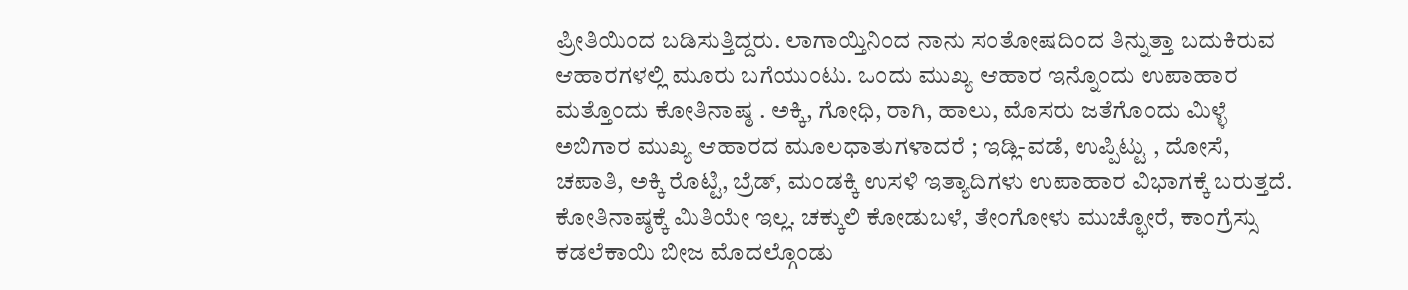ಪ್ರೀತಿಯಿಂದ ಬಡಿಸುತ್ತಿದ್ದರು. ಲಾಗಾಯ್ತಿನಿಂದ ನಾನು ಸಂತೋಷದಿಂದ ತಿನ್ನುತ್ತಾ ಬದುಕಿರುವ ಆಹಾರಗಳಲ್ಲಿ ಮೂರು ಬಗೆಯುಂಟು. ಒಂದು ಮುಖ್ಯ ಆಹಾರ ಇನ್ನೊಂದು ಉಪಾಹಾರ ಮತ್ತೊಂದು ಕೋತಿನಾಷ್ಠ . ಅಕ್ಕಿ, ಗೋಧಿ, ರಾಗಿ, ಹಾಲು, ಮೊಸರು ಜತೆಗೊಂದು ಮಿಳ್ಳೆ ಅಬಿಗಾರ ಮುಖ್ಯ ಆಹಾರದ ಮೂಲಧಾತುಗಳಾದರೆ ; ಇಡ್ಲಿ-ವಡೆ, ಉಪ್ಪಿಟ್ಟು , ದೋಸೆ, ಚಪಾತಿ, ಅಕ್ಕಿ ರೊಟ್ಟಿ, ಬ್ರೆಡ್, ಮಂಡಕ್ಕಿ ಉಸಳಿ ಇತ್ಯಾದಿಗಳು ಉಪಾಹಾರ ವಿಭಾಗಕ್ಕೆ ಬರುತ್ತದೆ. ಕೋತಿನಾಷ್ಠಕ್ಕೆ ಮಿತಿಯೇ ಇಲ್ಲ. ಚಕ್ಕುಲಿ ಕೋಡುಬಳೆ, ತೇಂಗೋಳು ಮುಚ್ಛೋರೆ, ಕಾಂಗ್ರೆಸ್ಸು ಕಡಲೆಕಾಯಿ ಬೀಜ ಮೊದಲ್ಗೊಂಡು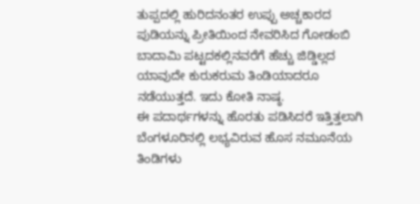ತುಪ್ಪದಲ್ಲಿ ಹುರಿದನಂತರ ಉಪ್ಪು ಅಚ್ಚಕಾರದ ಪುಡಿಯನ್ನು ಪ್ರೀತಿಯಿಂದ ನೇವರಿಸಿದ ಗೋಡಂಬಿ ಬಾದಾಮಿ ಪಟ್ಟದಕಲ್ಲಿನವರೆಗೆ ಹೆಚ್ಚು ಜಿಡ್ಡಿಲ್ಲದ ಯಾವುದೇ ಕುರುಕರುಮ ತಿಂಡಿಯಾದರೂ ನಡೆಯುತ್ತದೆ. ಇದು ಕೋತಿ ನಾಷ್ಠ.
ಈ ಪದಾರ್ಥಗಳನ್ನು ಹೊರತು ಪಡಿಸಿದರೆ ಇತ್ತಿತ್ತಲಾಗಿ ಬೆಂಗಳೂರಿನಲ್ಲಿ ಲಭ್ಯವಿರುವ ಹೊಸ ನಮೂನೆಯ ತಿಂಡಿಗಳು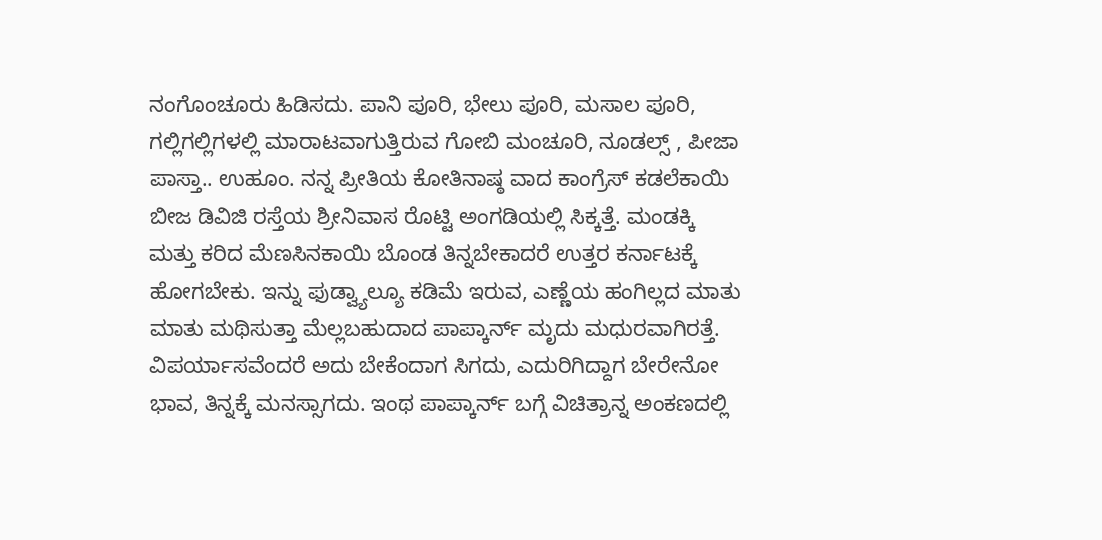ನಂಗೊಂಚೂರು ಹಿಡಿಸದು. ಪಾನಿ ಪೂರಿ, ಭೇಲು ಪೂರಿ, ಮಸಾಲ ಪೂರಿ, ಗಲ್ಲಿಗಲ್ಲಿಗಳಲ್ಲಿ ಮಾರಾಟವಾಗುತ್ತಿರುವ ಗೋಬಿ ಮಂಚೂರಿ, ನೂಡಲ್ಸ್ , ಪೀಜಾ ಪಾಸ್ತಾ.. ಉಹೂಂ. ನನ್ನ ಪ್ರೀತಿಯ ಕೋತಿನಾಷ್ಠ ವಾದ ಕಾಂಗ್ರೆಸ್ ಕಡಲೆಕಾಯಿ ಬೀಜ ಡಿವಿಜಿ ರಸ್ತೆಯ ಶ್ರೀನಿವಾಸ ರೊಟ್ಟಿ ಅಂಗಡಿಯಲ್ಲಿ ಸಿಕ್ಕತ್ತೆ. ಮಂಡಕ್ಕಿ ಮತ್ತು ಕರಿದ ಮೆಣಸಿನಕಾಯಿ ಬೊಂಡ ತಿನ್ನಬೇಕಾದರೆ ಉತ್ತರ ಕರ್ನಾಟಕ್ಕೆ ಹೋಗಬೇಕು. ಇನ್ನು ಫುಡ್ವ್ಯಾಲ್ಯೂ ಕಡಿಮೆ ಇರುವ, ಎಣ್ಣೆಯ ಹಂಗಿಲ್ಲದ ಮಾತು ಮಾತು ಮಥಿಸುತ್ತಾ ಮೆಲ್ಲಬಹುದಾದ ಪಾಪ್ಕಾರ್ನ್ ಮೃದು ಮಧುರವಾಗಿರತ್ತೆ. ವಿಪರ್ಯಾಸವೆಂದರೆ ಅದು ಬೇಕೆಂದಾಗ ಸಿಗದು, ಎದುರಿಗಿದ್ದಾಗ ಬೇರೇನೋ ಭಾವ, ತಿನ್ನಕ್ಕೆ ಮನಸ್ಸಾಗದು. ಇಂಥ ಪಾಪ್ಕಾರ್ನ್ ಬಗ್ಗೆ ವಿಚಿತ್ರಾನ್ನ ಅಂಕಣದಲ್ಲಿ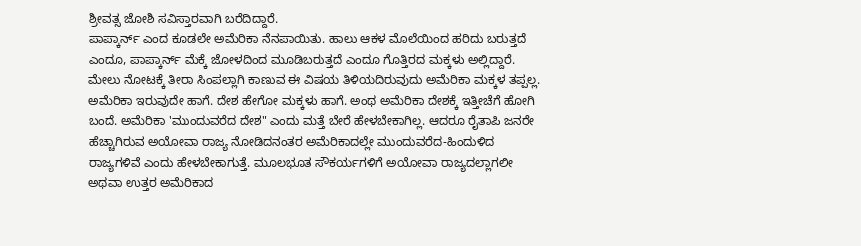ಶ್ರೀವತ್ಸ ಜೋಶಿ ಸವಿಸ್ತಾರವಾಗಿ ಬರೆದಿದ್ದಾರೆ.
ಪಾಪ್ಕಾರ್ನ್ ಎಂದ ಕೂಡಲೇ ಅಮೆರಿಕಾ ನೆನಪಾಯಿತು. ಹಾಲು ಆಕಳ ಮೊಲೆಯಿಂದ ಹರಿದು ಬರುತ್ತದೆ ಎಂದೂ, ಪಾಪ್ಕಾರ್ನ್ ಮೆಕ್ಕೆ ಜೋಳದಿಂದ ಮೂಡಿಬರುತ್ತದೆ ಎಂದೂ ಗೊತ್ತಿರದ ಮಕ್ಕಳು ಅಲ್ಲಿದ್ದಾರೆ. ಮೇಲು ನೋಟಕ್ಕೆ ತೀರಾ ಸಿಂಪಲ್ಲಾಗಿ ಕಾಣುವ ಈ ವಿಷಯ ತಿಳಿಯದಿರುವುದು ಅಮೆರಿಕಾ ಮಕ್ಕಳ ತಪ್ಪಲ್ಲ. ಅಮೆರಿಕಾ ಇರುವುದೇ ಹಾಗೆ. ದೇಶ ಹೇಗೋ ಮಕ್ಕಳು ಹಾಗೆ. ಅಂಥ ಅಮೆರಿಕಾ ದೇಶಕ್ಕೆ ಇತ್ತೀಚೆಗೆ ಹೋಗಿ ಬಂದೆ. ಅಮೆರಿಕಾ 'ಮುಂದುವರೆದ ದೇಶ" ಎಂದು ಮತ್ತೆ ಬೇರೆ ಹೇಳಬೇಕಾಗಿಲ್ಲ. ಆದರೂ ರೈತಾಪಿ ಜನರೇ ಹೆಚ್ಚಾಗಿರುವ ಅಯೋವಾ ರಾಜ್ಯ ನೋಡಿದನಂತರ ಅಮೆರಿಕಾದಲ್ಲೇ ಮುಂದುವರೆದ-ಹಿಂದುಳಿದ ರಾಜ್ಯಗಳಿವೆ ಎಂದು ಹೇಳಬೇಕಾಗುತ್ತೆ. ಮೂಲಭೂತ ಸೌಕರ್ಯಗಳಿಗೆ ಅಯೋವಾ ರಾಜ್ಯದಲ್ಲಾಗಲೀ ಅಥವಾ ಉತ್ತರ ಅಮೆರಿಕಾದ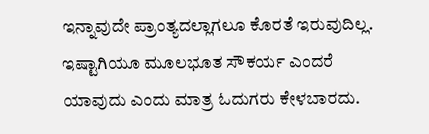ಇನ್ನಾವುದೇ ಪ್ರಾಂತ್ಯದಲ್ಲಾಗಲೂ ಕೊರತೆ ಇರುವುದಿಲ್ಲ. ಇಷ್ಟಾಗಿಯೂ ಮೂಲಭೂತ ಸೌಕರ್ಯ ಎಂದರೆ ಯಾವುದು ಎಂದು ಮಾತ್ರ ಓದುಗರು ಕೇಳಬಾರದು.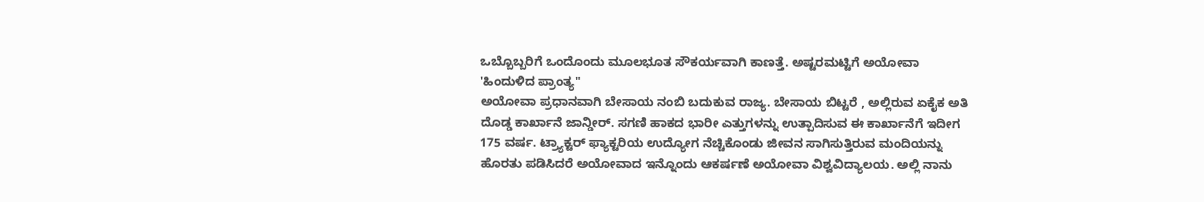ಒಬ್ಬೊಬ್ಬರಿಗೆ ಒಂದೊಂದು ಮೂಲಭೂತ ಸೌಕರ್ಯವಾಗಿ ಕಾಣತ್ತೆ. ಅಷ್ಟರಮಟ್ಟಿಗೆ ಅಯೋವಾ 'ಹಿಂದುಳಿದ ಪ್ರಾಂತ್ಯ"
ಅಯೋವಾ ಪ್ರಧಾನವಾಗಿ ಬೇಸಾಯ ನಂಬಿ ಬದುಕುವ ರಾಜ್ಯ. ಬೇಸಾಯ ಬಿಟ್ಟರೆ , ಅಲ್ಲಿರುವ ಏಕೈಕ ಅತಿ ದೊಡ್ಡ ಕಾರ್ಖಾನೆ ಜಾನ್ಡೀರ್. ಸಗಣಿ ಹಾಕದ ಭಾರೀ ಎತ್ತುಗಳನ್ನು ಉತ್ಪಾದಿಸುವ ಈ ಕಾರ್ಖಾನೆಗೆ ಇದೀಗ 175 ವರ್ಷ. ಟ್ರ್ಯಾಕ್ಟರ್ ಫ್ಯಾಕ್ಟರಿಯ ಉದ್ಯೋಗ ನೆಚ್ಚಿಕೊಂಡು ಜೀವನ ಸಾಗಿಸುತ್ತಿರುವ ಮಂದಿಯನ್ನು ಹೊರತು ಪಡಿಸಿದರೆ ಅಯೋವಾದ ಇನ್ನೊಂದು ಆಕರ್ಷಣೆ ಅಯೋವಾ ವಿಶ್ವವಿದ್ಯಾಲಯ. ಅಲ್ಲಿ ನಾನು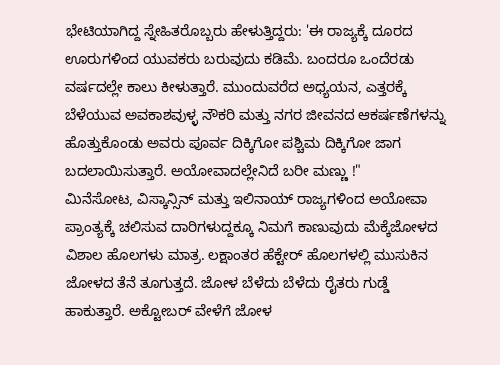ಭೇಟಿಯಾಗಿದ್ದ ಸ್ನೇಹಿತರೊಬ್ಬರು ಹೇಳುತ್ತಿದ್ದರು: 'ಈ ರಾಜ್ಯಕ್ಕೆ ದೂರದ ಊರುಗಳಿಂದ ಯುವಕರು ಬರುವುದು ಕಡಿಮೆ. ಬಂದರೂ ಒಂದೆರಡು ವರ್ಷದಲ್ಲೇ ಕಾಲು ಕೀಳುತ್ತಾರೆ. ಮುಂದುವರೆದ ಅಧ್ಯಯನ, ಎತ್ತರಕ್ಕೆ ಬೆಳೆಯುವ ಅವಕಾಶವುಳ್ಳ ನೌಕರಿ ಮತ್ತು ನಗರ ಜೀವನದ ಆಕರ್ಷಣೆಗಳನ್ನು ಹೊತ್ತುಕೊಂಡು ಅವರು ಪೂರ್ವ ದಿಕ್ಕಿಗೋ ಪಶ್ಚಿಮ ದಿಕ್ಕಿಗೋ ಜಾಗ ಬದಲಾಯಿಸುತ್ತಾರೆ. ಅಯೋವಾದಲ್ಲೇನಿದೆ ಬರೀ ಮಣ್ಣು !"
ಮಿನೆಸೋಟ, ವಿಸ್ಕಾನ್ಸಿನ್ ಮತ್ತು ಇಲಿನಾಯ್ ರಾಜ್ಯಗಳಿಂದ ಅಯೋವಾ ಪ್ರಾಂತ್ಯಕ್ಕೆ ಚಲಿಸುವ ದಾರಿಗಳುದ್ದಕ್ಕೂ ನಿಮಗೆ ಕಾಣುವುದು ಮೆಕ್ಕೆಜೋಳದ ವಿಶಾಲ ಹೊಲಗಳು ಮಾತ್ರ. ಲಕ್ಷಾಂತರ ಹೆಕ್ಟೇರ್ ಹೊಲಗಳಲ್ಲಿ ಮುಸುಕಿನ ಜೋಳದ ತೆನೆ ತೂಗುತ್ತದೆ. ಜೋಳ ಬೆಳೆದು ಬೆಳೆದು ರೈತರು ಗುಡ್ಡೆ ಹಾಕುತ್ತಾರೆ. ಅಕ್ಟೋಬರ್ ವೇಳೆಗೆ ಜೋಳ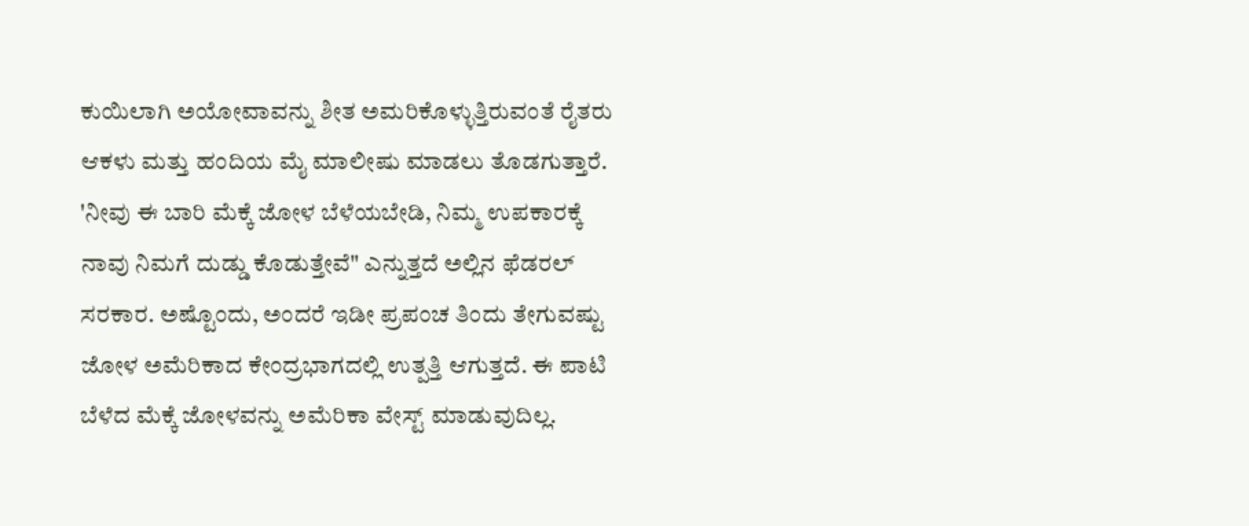ಕುಯಿಲಾಗಿ ಅಯೋವಾವನ್ನು ಶೀತ ಅಮರಿಕೊಳ್ಳುತ್ತಿರುವಂತೆ ರೈತರು ಆಕಳು ಮತ್ತು ಹಂದಿಯ ಮೈ ಮಾಲೀಷು ಮಾಡಲು ತೊಡಗುತ್ತಾರೆ.
'ನೀವು ಈ ಬಾರಿ ಮೆಕ್ಕೆ ಜೋಳ ಬೆಳೆಯಬೇಡಿ, ನಿಮ್ಮ ಉಪಕಾರಕ್ಕೆ ನಾವು ನಿಮಗೆ ದುಡ್ಡು ಕೊಡುತ್ತೇವೆ" ಎನ್ನುತ್ತದೆ ಅಲ್ಲಿನ ಫೆಡರಲ್ ಸರಕಾರ. ಅಷ್ಟೊಂದು, ಅಂದರೆ ಇಡೀ ಪ್ರಪಂಚ ತಿಂದು ತೇಗುವಷ್ಟು ಜೋಳ ಅಮೆರಿಕಾದ ಕೇಂದ್ರಭಾಗದಲ್ಲಿ ಉತ್ಪತ್ತಿ ಆಗುತ್ತದೆ. ಈ ಪಾಟಿ ಬೆಳೆದ ಮೆಕ್ಕೆ ಜೋಳವನ್ನು ಅಮೆರಿಕಾ ವೇಸ್ಟ್ ಮಾಡುವುದಿಲ್ಲ.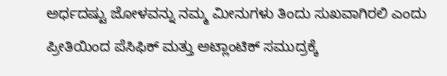ಅರ್ಧದಷ್ಟು ಜೋಳವನ್ನು ನಮ್ಮ ಮೀನುಗಳು ತಿಂದು ಸುಖವಾಗಿರಲಿ ಎಂದು ಪ್ರೀತಿಯಿಂದ ಪೆಸಿಫಿಕ್ ಮತ್ತು ಅಟ್ಲಾಂಟಿಕ್ ಸಮುದ್ರಕ್ಕೆ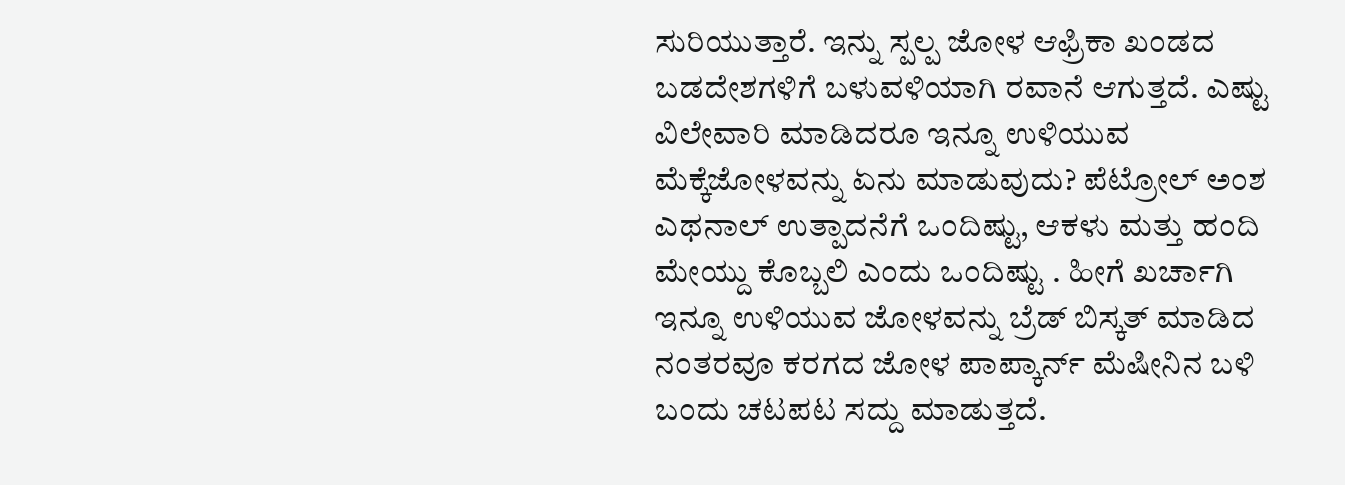ಸುರಿಯುತ್ತಾರೆ. ಇನ್ನು ಸ್ಪಲ್ಪ ಜೋಳ ಆಫ್ರಿಕಾ ಖಂಡದ ಬಡದೇಶಗಳಿಗೆ ಬಳುವಳಿಯಾಗಿ ರವಾನೆ ಆಗುತ್ತದೆ. ಎಷ್ಟು ವಿಲೇವಾರಿ ಮಾಡಿದರೂ ಇನ್ನೂ ಉಳಿಯುವ ಮೆಕ್ಕೆಜೋಳವನ್ನು ಏನು ಮಾಡುವುದು? ಪೆಟ್ರೋಲ್ ಅಂಶ ಎಥನಾಲ್ ಉತ್ಪಾದನೆಗೆ ಒಂದಿಷ್ಟು, ಆಕಳು ಮತ್ತು ಹಂದಿ ಮೇಯ್ದು ಕೊಬ್ಬಲಿ ಎಂದು ಒಂದಿಷ್ಟು . ಹೀಗೆ ಖರ್ಚಾಗಿ ಇನ್ನೂ ಉಳಿಯುವ ಜೋಳವನ್ನು ಬ್ರೆಡ್ ಬಿಸ್ಕತ್ ಮಾಡಿದ ನಂತರವೂ ಕರಗದ ಜೋಳ ಪಾಪ್ಕಾರ್ನ್ ಮೆಷೀನಿನ ಬಳಿ ಬಂದು ಚಟಪಟ ಸದ್ದು ಮಾಡುತ್ತದೆ.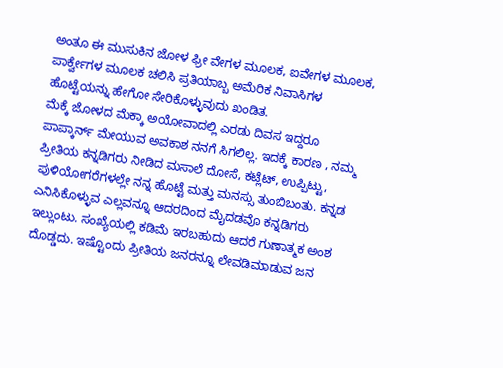ಅಂತೂ ಈ ಮುಸುಕಿನ ಜೋಳ ಫ್ರೀ ವೇಗಳ ಮೂಲಕ, ಐವೇಗಳ ಮೂಲಕ, ಪಾರ್ಕ್ವೇಗಳ ಮೂಲಕ ಚಲಿಸಿ ಪ್ರತಿಯಾಬ್ಬ ಅಮೆರಿಕ ನಿವಾಸಿಗಳ ಹೊಟ್ಟೆಯನ್ನು ಹೇಗೋ ಸೇರಿಕೊಳ್ಳುವುದು ಖಂಡಿತ.
ಮೆಕ್ಕೆ ಜೋಳದ ಮೆಕ್ಕಾ ಅಯೋವಾದಲ್ಲಿ ಎರಡು ದಿವಸ ಇದ್ದರೂ ಪಾಪ್ಕಾರ್ನ್ ಮೇಯುವ ಅವಕಾಶ ನನಗೆ ಸಿಗಲಿಲ್ಲ. ಇದಕ್ಕೆ ಕಾರಣ , ನಮ್ಮ ಪ್ರೀತಿಯ ಕನ್ನಡಿಗರು ನೀಡಿದ ಮಸಾಲೆ ದೋಸೆ, ಕಟ್ಲೆಟ್, ಉಪ್ಪಿಟ್ಟು, ಪುಳಿಯೋಗರೆಗಳಲ್ಲೇ ನನ್ನ ಹೊಟ್ಟೆ ಮತ್ತು ಮನಸ್ಸು ತುಂಬಿಬಂತು. ಕನ್ನಡ ಎನಿಸಿಕೊಳ್ಳುವ ಎಲ್ಲವನ್ನೂ ಆದರದಿಂದ ಮೈದಡವೊ ಕನ್ನಡಿಗರು ಇಲ್ಲುಂಟು. ಸಂಖ್ಯೆಯಲ್ಲಿ ಕಡಿಮೆ ಇರಬಹುದು ಆದರೆ ಗುಣಾತ್ಮಕ ಅಂಶ ದೊಡ್ಡದು. ಇಷ್ಟೊಂದು ಪ್ರೀತಿಯ ಜನರನ್ನೂ ಲೇವಡಿಮಾಡುವ ಜನ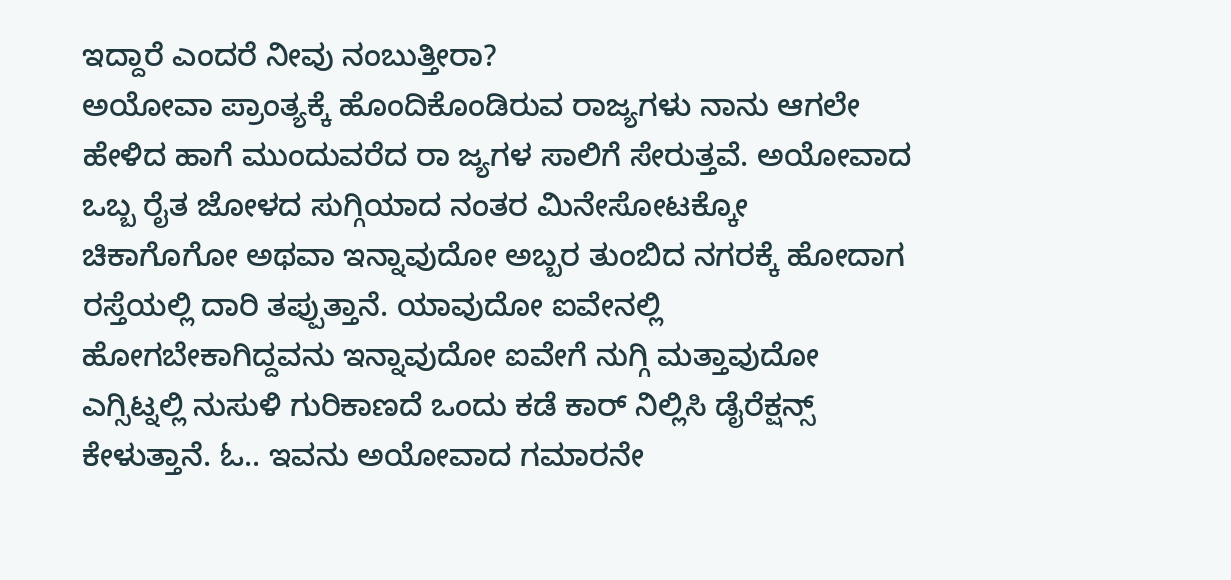ಇದ್ದಾರೆ ಎಂದರೆ ನೀವು ನಂಬುತ್ತೀರಾ?
ಅಯೋವಾ ಪ್ರಾಂತ್ಯಕ್ಕೆ ಹೊಂದಿಕೊಂಡಿರುವ ರಾಜ್ಯಗಳು ನಾನು ಆಗಲೇ ಹೇಳಿದ ಹಾಗೆ ಮುಂದುವರೆದ ರಾ ಜ್ಯಗಳ ಸಾಲಿಗೆ ಸೇರುತ್ತವೆ. ಅಯೋವಾದ ಒಬ್ಬ ರೈತ ಜೋಳದ ಸುಗ್ಗಿಯಾದ ನಂತರ ಮಿನೇಸೋಟಕ್ಕೋ ಚಿಕಾಗೊಗೋ ಅಥವಾ ಇನ್ನಾವುದೋ ಅಬ್ಬರ ತುಂಬಿದ ನಗರಕ್ಕೆ ಹೋದಾಗ ರಸ್ತೆಯಲ್ಲಿ ದಾರಿ ತಪ್ಪುತ್ತಾನೆ. ಯಾವುದೋ ಐವೇನಲ್ಲಿ ಹೋಗಬೇಕಾಗಿದ್ದವನು ಇನ್ನಾವುದೋ ಐವೇಗೆ ನುಗ್ಗಿ ಮತ್ತಾವುದೋ ಎಗ್ಸಿಟ್ನಲ್ಲಿ ನುಸುಳಿ ಗುರಿಕಾಣದೆ ಒಂದು ಕಡೆ ಕಾರ್ ನಿಲ್ಲಿಸಿ ಡೈರೆಕ್ಷನ್ಸ್ ಕೇಳುತ್ತಾನೆ. ಓ.. ಇವನು ಅಯೋವಾದ ಗಮಾರನೇ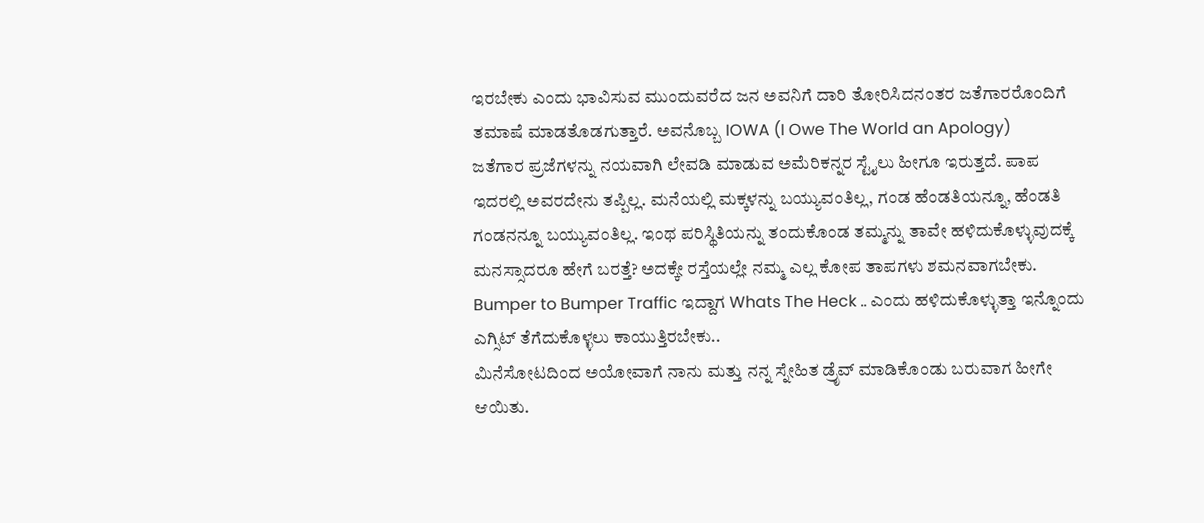ಇರಬೇಕು ಎಂದು ಭಾವಿಸುವ ಮುಂದುವರೆದ ಜನ ಅವನಿಗೆ ದಾರಿ ತೋರಿಸಿದನಂತರ ಜತೆಗಾರರೊಂದಿಗೆ ತಮಾಷೆ ಮಾಡತೊಡಗುತ್ತಾರೆ. ಅವನೊಬ್ಬ IOWA (I Owe The World an Apology)
ಜತೆಗಾರ ಪ್ರಜೆಗಳನ್ನು ನಯವಾಗಿ ಲೇವಡಿ ಮಾಡುವ ಅಮೆರಿಕನ್ನರ ಸ್ಟೈಲು ಹೀಗೂ ಇರುತ್ತದೆ. ಪಾಪ ಇದರಲ್ಲಿ ಅವರದೇನು ತಪ್ಪಿಲ್ಲ. ಮನೆಯಲ್ಲಿ ಮಕ್ಕಳನ್ನು ಬಯ್ಯುವಂತಿಲ್ಲ, ಗಂಡ ಹೆಂಡತಿಯನ್ನೂ, ಹೆಂಡತಿ ಗಂಡನನ್ನೂ ಬಯ್ಯುವಂತಿಲ್ಲ. ಇಂಥ ಪರಿಸ್ಥಿತಿಯನ್ನು ತಂದುಕೊಂಡ ತಮ್ಮನ್ನು ತಾವೇ ಹಳಿದುಕೊಳ್ಳುವುದಕ್ಕೆ ಮನಸ್ಸಾದರೂ ಹೇಗೆ ಬರತ್ತೆ? ಅದಕ್ಕೇ ರಸ್ತೆಯಲ್ಲೇ ನಮ್ಮ ಎಲ್ಲ ಕೋಪ ತಾಪಗಳು ಶಮನವಾಗಬೇಕು. Bumper to Bumper Traffic ಇದ್ದಾಗ Whats The Heck .. ಎಂದು ಹಳಿದುಕೊಳ್ಳುತ್ತಾ ಇನ್ನೊಂದು ಎಗ್ಸಿಟ್ ತೆಗೆದುಕೊಳ್ಳಲು ಕಾಯುತ್ತಿರಬೇಕು..
ಮಿನೆಸೋಟದಿಂದ ಅಯೋವಾಗೆ ನಾನು ಮತ್ತು ನನ್ನ ಸ್ನೇಹಿತ ಡ್ರೆೃವ್ ಮಾಡಿಕೊಂಡು ಬರುವಾಗ ಹೀಗೇ ಆಯಿತು.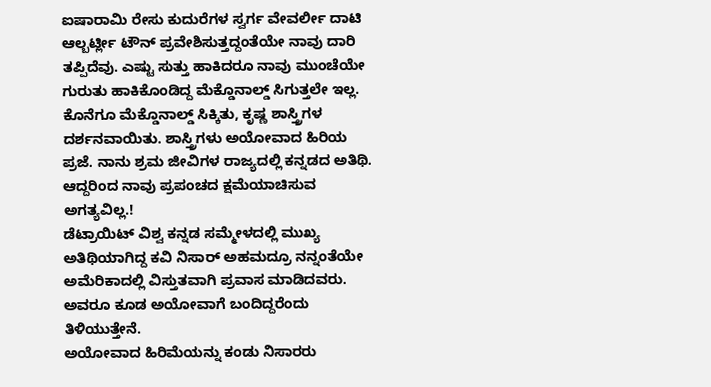ಐಷಾರಾಮಿ ರೇಸು ಕುದುರೆಗಳ ಸ್ವರ್ಗ ವೇವರ್ಲೀ ದಾಟಿ ಆಲ್ಬರ್ಟ್ಲೀ ಟೌನ್ ಪ್ರವೇಶಿಸುತ್ತದ್ದಂತೆಯೇ ನಾವು ದಾರಿ ತಪ್ಪಿದೆವು. ಎಷ್ಟು ಸುತ್ತು ಹಾಕಿದರೂ ನಾವು ಮುಂಚೆಯೇ ಗುರುತು ಹಾಕಿಕೊಂಡಿದ್ದ ಮೆಕ್ಡೊನಾಲ್ಡ್ ಸಿಗುತ್ತಲೇ ಇಲ್ಲ. ಕೊನೆಗೂ ಮೆಕ್ಡೊನಾಲ್ಡ್ ಸಿಕ್ಕಿತು, ಕೃಷ್ಣ ಶಾಸ್ತ್ರಿಗಳ ದರ್ಶನವಾಯಿತು. ಶಾಸ್ತ್ರಿಗಳು ಅಯೋವಾದ ಹಿರಿಯ ಪ್ರಜೆ. ನಾನು ಶ್ರಮ ಜೀವಿಗಳ ರಾಜ್ಯದಲ್ಲಿ ಕನ್ನಡದ ಅತಿಥಿ. ಆದ್ದರಿಂದ ನಾವು ಪ್ರಪಂಚದ ಕ್ಷಮೆಯಾಚಿಸುವ ಅಗತ್ಯವಿಲ್ಲ.!
ಡೆಟ್ರಾಯಿಟ್ ವಿಶ್ವ ಕನ್ನಡ ಸಮ್ಮೇಳದಲ್ಲಿ ಮುಖ್ಯ ಅತಿಥಿಯಾಗಿದ್ದ ಕವಿ ನಿಸಾರ್ ಅಹಮದ್ರೂ ನನ್ನಂತೆಯೇ ಅಮೆರಿಕಾದಲ್ಲಿ ವಿಸ್ತುತವಾಗಿ ಪ್ರವಾಸ ಮಾಡಿದವರು. ಅವರೂ ಕೂಡ ಅಯೋವಾಗೆ ಬಂದಿದ್ದರೆಂದು ತಿಳಿಯುತ್ತೇನೆ.
ಅಯೋವಾದ ಹಿರಿಮೆಯನ್ನು ಕಂಡು ನಿಸಾರರು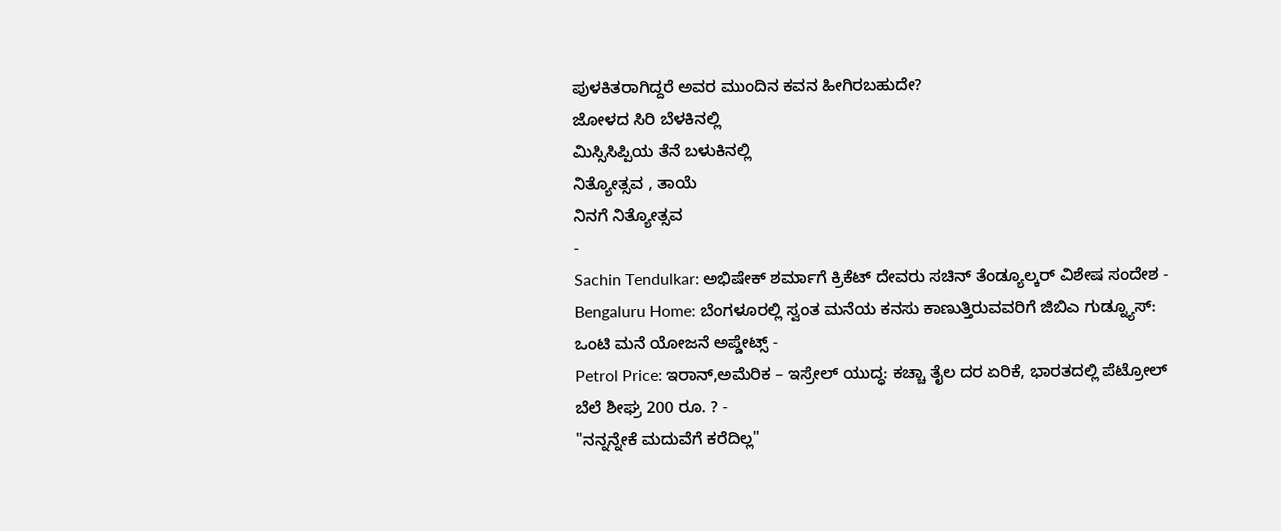ಪುಳಕಿತರಾಗಿದ್ದರೆ ಅವರ ಮುಂದಿನ ಕವನ ಹೀಗಿರಬಹುದೇ?
ಜೋಳದ ಸಿರಿ ಬೆಳಕಿನಲ್ಲಿ
ಮಿಸ್ಸಿಸಿಪ್ಪಿಯ ತೆನೆ ಬಳುಕಿನಲ್ಲಿ
ನಿತ್ಯೋತ್ಸವ , ತಾಯೆ
ನಿನಗೆ ನಿತ್ಯೋತ್ಸವ
-
Sachin Tendulkar: ಅಭಿಷೇಕ್ ಶರ್ಮಾಗೆ ಕ್ರಿಕೆಟ್ ದೇವರು ಸಚಿನ್ ತೆಂಡ್ಯೂಲ್ಕರ್ ವಿಶೇಷ ಸಂದೇಶ -
Bengaluru Home: ಬೆಂಗಳೂರಲ್ಲಿ ಸ್ವಂತ ಮನೆಯ ಕನಸು ಕಾಣುತ್ತಿರುವವರಿಗೆ ಜಿಬಿಎ ಗುಡ್ನ್ಯೂಸ್: ಒಂಟಿ ಮನೆ ಯೋಜನೆ ಅಪ್ಡೇಟ್ಸ್ -
Petrol Price: ಇರಾನ್,ಅಮೆರಿಕ – ಇಸ್ರೇಲ್ ಯುದ್ಧ: ಕಚ್ಚಾ ತೈಲ ದರ ಏರಿಕೆ, ಭಾರತದಲ್ಲಿ ಪೆಟ್ರೋಲ್ ಬೆಲೆ ಶೀಘ್ರ 200 ರೂ. ? -
"ನನ್ನನ್ನೇಕೆ ಮದುವೆಗೆ ಕರೆದಿಲ್ಲ"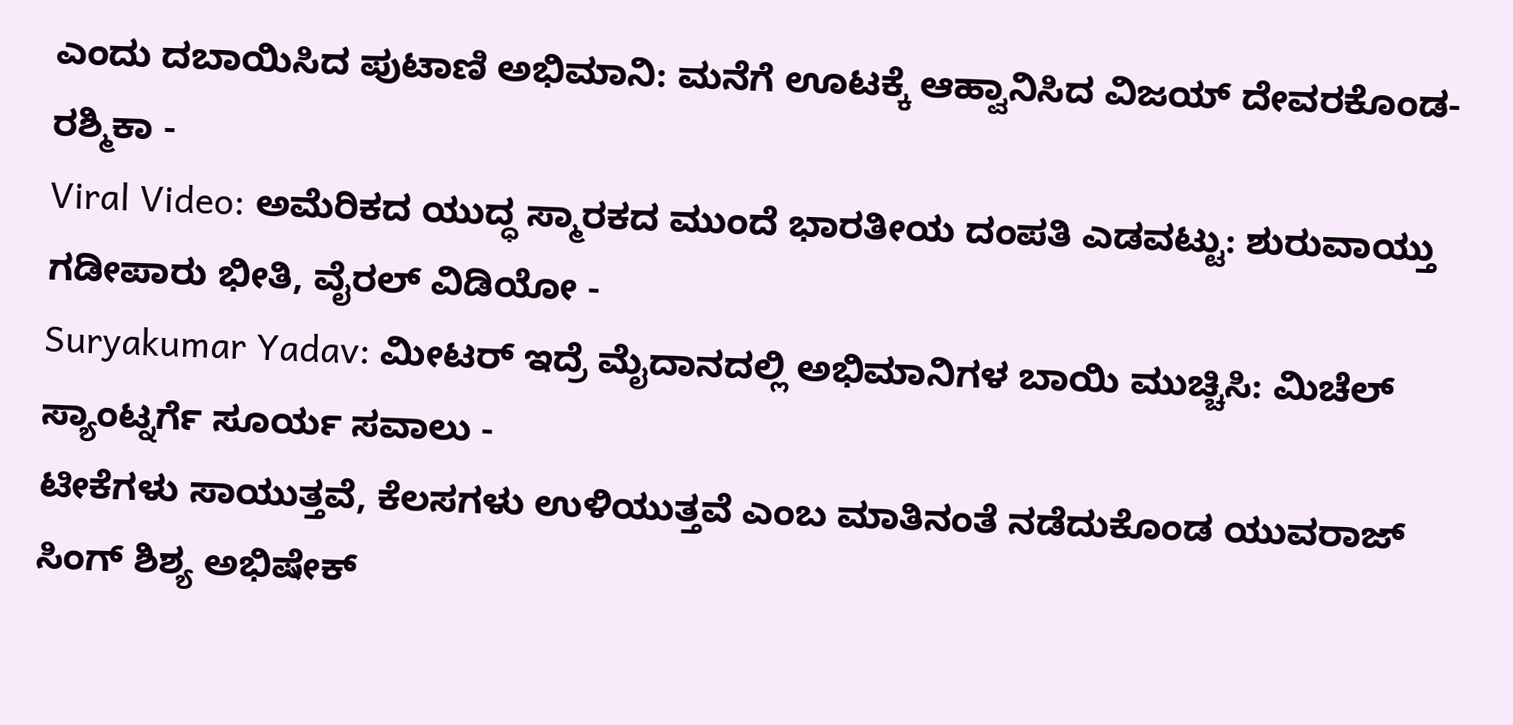ಎಂದು ದಬಾಯಿಸಿದ ಪುಟಾಣಿ ಅಭಿಮಾನಿ: ಮನೆಗೆ ಊಟಕ್ಕೆ ಆಹ್ವಾನಿಸಿದ ವಿಜಯ್ ದೇವರಕೊಂಡ-ರಶ್ಮಿಕಾ -
Viral Video: ಅಮೆರಿಕದ ಯುದ್ಧ ಸ್ಮಾರಕದ ಮುಂದೆ ಭಾರತೀಯ ದಂಪತಿ ಎಡವಟ್ಟು: ಶುರುವಾಯ್ತು ಗಡೀಪಾರು ಭೀತಿ, ವೈರಲ್ ವಿಡಿಯೋ -
Suryakumar Yadav: ಮೀಟರ್ ಇದ್ರೆ ಮೈದಾನದಲ್ಲಿ ಅಭಿಮಾನಿಗಳ ಬಾಯಿ ಮುಚ್ಚಿಸಿ: ಮಿಚೆಲ್ ಸ್ಯಾಂಟ್ನರ್ಗೆ ಸೂರ್ಯ ಸವಾಲು -
ಟೀಕೆಗಳು ಸಾಯುತ್ತವೆ, ಕೆಲಸಗಳು ಉಳಿಯುತ್ತವೆ ಎಂಬ ಮಾತಿನಂತೆ ನಡೆದುಕೊಂಡ ಯುವರಾಜ್ ಸಿಂಗ್ ಶಿಶ್ಯ ಅಭಿಷೇಕ್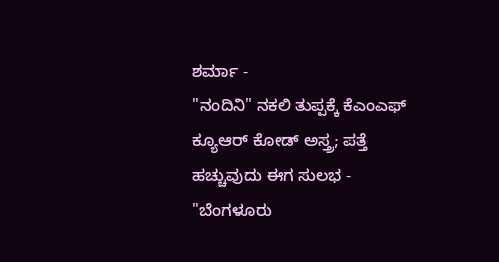ಶರ್ಮಾ -
"ನಂದಿನಿ" ನಕಲಿ ತುಪ್ಪಕ್ಕೆ ಕೆಎಂಎಫ್ ಕ್ಯೂಆರ್ ಕೋಡ್ ಅಸ್ತ್ರ; ಪತ್ತೆ ಹಚ್ಚುವುದು ಈಗ ಸುಲಭ -
"ಬೆಂಗಳೂರು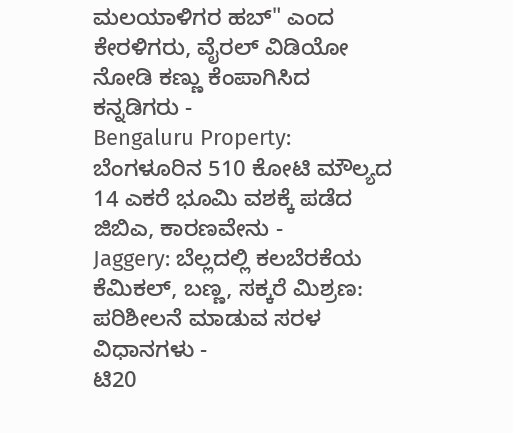ಮಲಯಾಳಿಗರ ಹಬ್" ಎಂದ ಕೇರಳಿಗರು, ವೈರಲ್ ವಿಡಿಯೋ ನೋಡಿ ಕಣ್ಣು ಕೆಂಪಾಗಿಸಿದ ಕನ್ನಡಿಗರು -
Bengaluru Property: ಬೆಂಗಳೂರಿನ 510 ಕೋಟಿ ಮೌಲ್ಯದ 14 ಎಕರೆ ಭೂಮಿ ವಶಕ್ಕೆ ಪಡೆದ ಜಿಬಿಎ, ಕಾರಣವೇನು -
Jaggery: ಬೆಲ್ಲದಲ್ಲಿ ಕಲಬೆರಕೆಯ ಕೆಮಿಕಲ್, ಬಣ್ಣ, ಸಕ್ಕರೆ ಮಿಶ್ರಣ: ಪರಿಶೀಲನೆ ಮಾಡುವ ಸರಳ ವಿಧಾನಗಳು -
ಟಿ20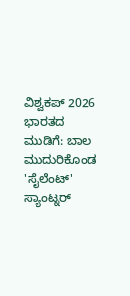ವಿಶ್ವಕಪ್ 2026 ಭಾರತದ ಮುಡಿಗೆ: ಬಾಲ ಮುದುರಿಕೊಂಡ 'ಸೈಲೆಂಟ್' ಸ್ಯಾಂಟ್ನರ್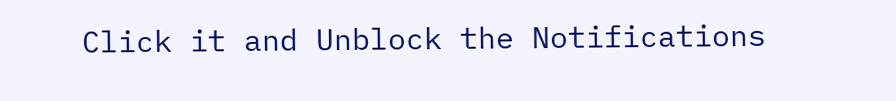Click it and Unblock the Notifications